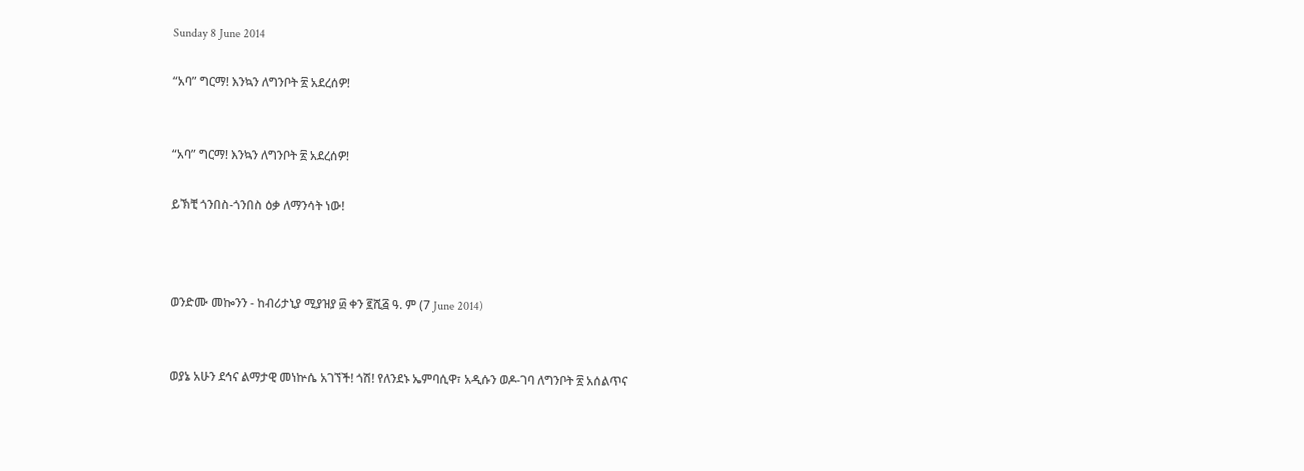Sunday 8 June 2014

“አባ” ግርማ! እንኳን ለግንቦት ፳ አደረሰዎ!


“አባ” ግርማ! እንኳን ለግንቦት ፳ አደረሰዎ!

ይኽቺ ጎንበስ-ጎንበስ ዕቃ ለማንሳት ነው!



ወንድሙ መኰንን - ከብሪታኒያ ሚያዝያ ፴ ቀን ፪ሺ፭ ዓ. ም (7 June 2014)


ወያኔ አሁን ደኅና ልማታዊ መነኵሴ አገኘች! ጎሽ! የለንደኑ ኤምባሲዋ፣ አዲሱን ወዶ-ገባ ለግንቦት ፳ አሰልጥና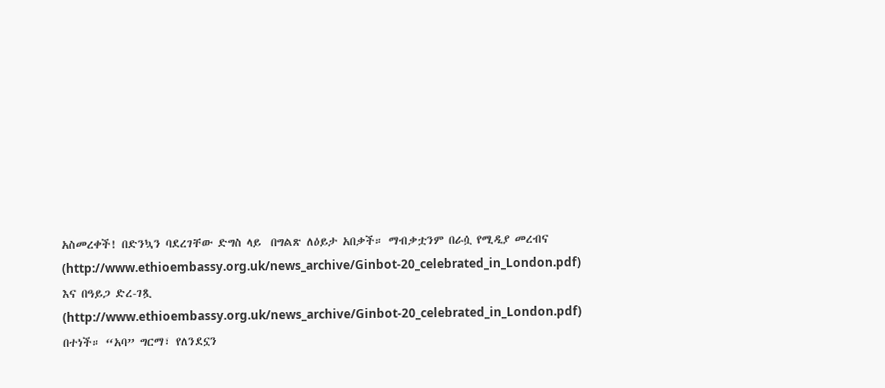አስመረቀች! በድንኳን ባደረገቸው ድግስ ላይ  በግልጽ ለዕይታ አበቃች። ማብቃቷንም በራሷ የሚዲያ መረብና (http://www.ethioembassy.org.uk/news_archive/Ginbot-20_celebrated_in_London.pdf) እና በዓይጋ ድረ-ገጿ (http://www.ethioembassy.org.uk/news_archive/Ginbot-20_celebrated_in_London.pdf) በተነች። “አባ” ግርማ፣ የለንደኗን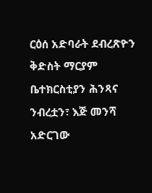ርዕሰ አድባራት ደብረጽዮን ቅድስት ማርያም ቤተክርስቲያን ሕንጻና ንብረቷን፣ እጅ መንሻ አድርገው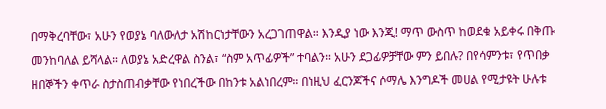በማቅረባቸው፣ አሁን የወያኔ ባለውለታ አሽከርነታቸውን አረጋገጠዋል። እንዲያ ነው እንጂ! ማጥ ውስጥ ከወደቁ አይቀሩ በቅጡ መንከባለል ይሻላል። ለወያኔ አድረዋል ስንል፣ “ስም አጥፊዎች” ተባልን። አሁን ደጋፊዎቻቸው ምን ይበሉ? በየሳምንቱ፣ የጥበቃ ዘበኞችን ቀጥራ ስታስጠብቃቸው የነበረችው በከንቱ አልነበረም። በነዚህ ፈርንጆችና ሶማሌ እንግዶች መሀል የሚታዩት ሁሉቱ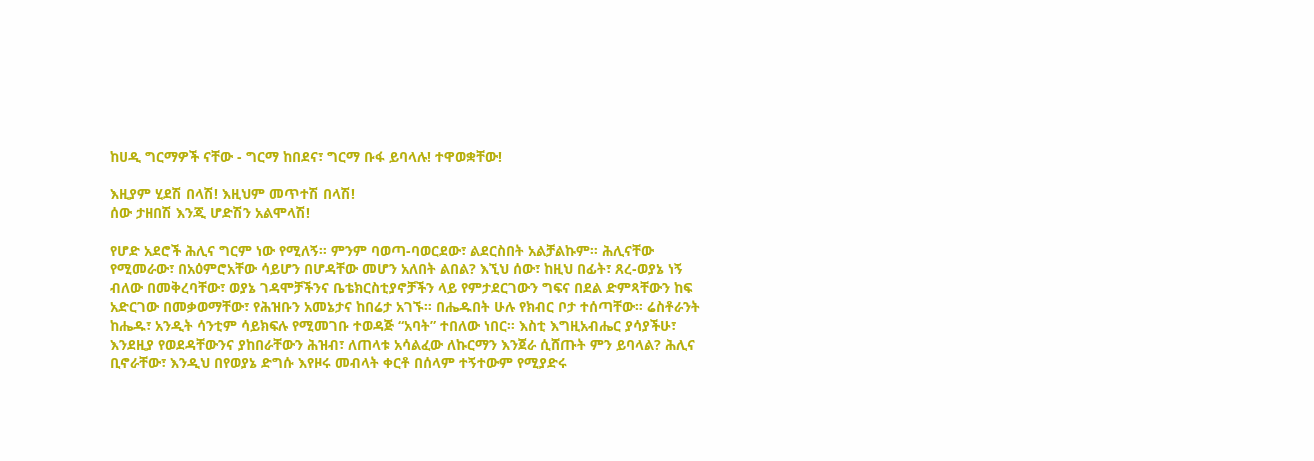ከሀዲ ግርማዎች ናቸው - ግርማ ከበደና፣ ግርማ ቡፋ ይባላሉ! ተዋወቋቸው!

እዚያም ሂደሽ በላሽ! እዚህም መጥተሽ በላሽ!
ሰው ታዘበሽ እንጂ ሆድሽን አልሞላሽ!

የሆድ አደሮች ሕሊና ግርም ነው የሚለኝ። ምንም ባወጣ-ባወርደው፣ ልደርስበት አልቻልኩም። ሕሊናቸው የሚመራው፣ በአዕምሮአቸው ሳይሆን በሆዳቸው መሆን አለበት ልበል? እኚህ ሰው፣ ከዚህ በፊት፣ ጸረ-ወያኔ ነኝ ብለው በመቅረባቸው፣ ወያኔ ገዳሞቻችንና ቤቴክርስቲያኖቻችን ላይ የምታደርገውን ግፍና በደል ድምጻቸውን ከፍ አድርገው በመቃወማቸው፣ የሕዝቡን አመኔታና ከበሬታ አገኙ። በሔዱበት ሁሉ የክብር ቦታ ተሰጣቸው። ሬስቶራንት ከሔዱ፣ አንዲት ሳንቲም ሳይክፍሉ የሚመገቡ ተወዳጅ “አባት” ተበለው ነበር። እስቲ እግዚአብሔር ያሳያችሁ፣ እንደዚያ የወደዳቸውንና ያከበራቸውን ሕዝብ፣ ለጠላቱ አሳልፈው ለኩርማን እንጀራ ሲሸጡት ምን ይባላል? ሕሊና ቢኖራቸው፣ እንዲህ በየወያኔ ድግሱ እየዞሩ መብላት ቀርቶ በሰላም ተኝተውም የሚያድሩ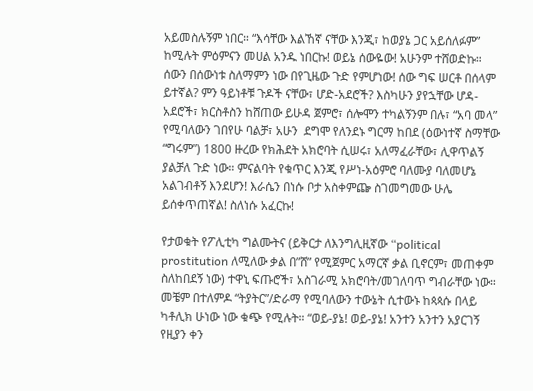አይመስሉኝም ነበር። “እሳቸው እልኸኛ ናቸው እንጂ፣ ከወያኔ ጋር አይሰለፉም” ከሚሉት ምዕምናን መሀል አንዱ ነበርኩ! ወይኔ ሰውዬው! አሁንም ተሸወድኩ። ሰውን በሰውነቱ ስለማምን ነው በየጊዜው ጉድ የምሆነው! ሰው ግፍ ሠርቶ በሰላም ይተኛል? ምን ዓይነቶቹ ጉዶች ናቸው፣ ሆድ-አደሮች? እስካሁን ያየኋቸው ሆዳ-አደሮች፣ ክርስቶስን ከሸጠው ይሁዳ ጀምሮ፣ ሰሎሞን ተካልኝንም በሉ፣ “አባ መላ” የሚባለውን ገበየሁ ባልቻ፣ አሁን  ደግሞ የለንደኑ ግርማ ከበደ (ዕውነተኛ ስማቸው “ግሩም”) 1800 ዙረው የክሕደት አክሮባት ሲሠሩ፣ አለማፈራቸው፣ ሊዋጥልኝ ያልቻለ ጉድ ነው። ምናልባት የቁጥር እንጂ የሥነ-አዕምሮ ባለሙያ ባለመሆኔ አልገብቶኝ እንደሆን! እራሴን በነሱ ቦታ አስቀምጬ ስገመግመው ሁሌ ይሰቀጥጠኛል! ስለነሱ አፈርኩ!

የታወቁት የፖሊቲካ ግልሙትና (ይቅርታ ለእንግሊዚኛው “political prostitution ለሚለው ቃል በ”ሸ” የሚጀምር አማርኛ ቃል ቢኖርም፣ መጠቀም ስለከበደኝ ነው) ተዋኒ ፍጡሮች፣ አስገራሚ አክሮባት/መገለባጥ ግብራቸው ነው። መቼም በተለምዶ “ትያትር”/ድራማ የሚባለውን ተውኔት ሲተውኑ ከጳጳሱ በላይ ካቶሊክ ሁነው ነው ቁጭ የሚሉት። “ወይ-ያኔ! ወይ-ያኔ! አንተን አንተን አያርገኝ የዚያን ቀን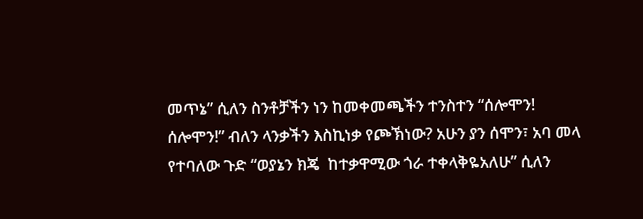መጥኔ” ሲለን ስንቶቻችን ነን ከመቀመጫችን ተንስተን “ሰሎሞን! ሰሎሞን!” ብለን ላንቃችን እስኪነቃ የጮኽነው? አሁን ያን ሰሞን፣ አባ መላ የተባለው ጉድ “ወያኔን ክጄ  ከተቃዋሚው ጎራ ተቀላቅዬአለሁ” ሲለን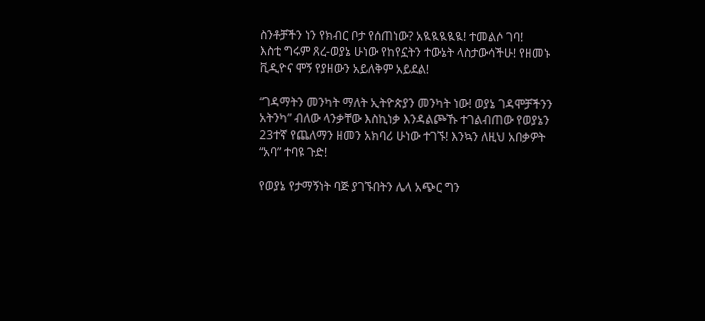ስንቶቻችን ነን የክብር ቦታ የሰጠነው? አዪዪዪዪዪ! ተመልሶ ገባ!
እስቲ ግሩም ጸረ-ወያኔ ሁነው የከየኗትን ተውኔት ላስታውሳችሁ! የዘመኑ ቪዲዮና ሞኝ የያዘውን አይለቅም አይደል!

“ገዳማትን መንካት ማለት ኢትዮጵያን መንካት ነው! ወያኔ ገዳሞቻችንን አትንካ” ብለው ላንቃቸው እስኪነቃ እንዳልጮኹ ተገልብጠው የወያኔን 23ተኛ የጨለማን ዘመን አክባሪ ሁነው ተገኙ! እንኳን ለዚህ አበቃዎት “አባ” ተባዩ ጉድ!

የወያኔ የታማኝነት ባጅ ያገኙበትን ሌላ አጭር ግን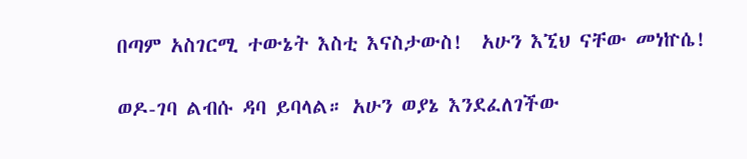በጣም አስገርሚ ተውኔት እስቲ እናስታውስ!  አሁን እኚህ ናቸው መነኵሴ!

ወዶ-ገባ ልብሱ ዳባ ይባላል። አሁን ወያኔ እንደፈለገችው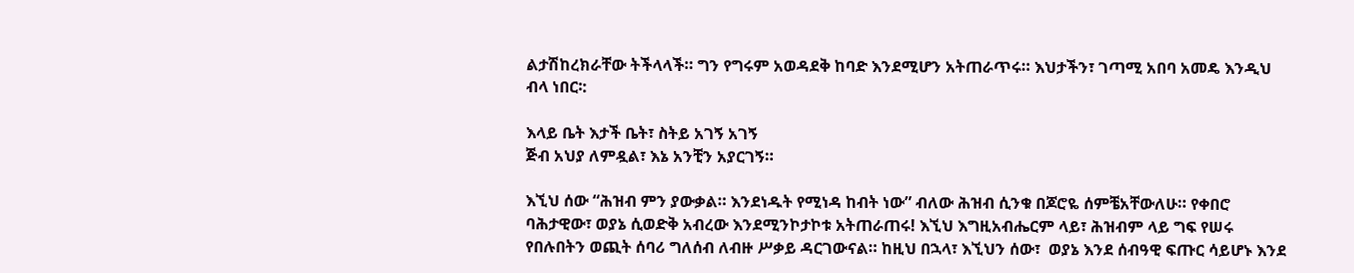ልታሽከረክራቸው ትችላላች። ግን የግሩም አወዳደቅ ከባድ እንደሚሆን አትጠራጥሩ። እህታችን፣ ገጣሚ አበባ አመዴ እንዲህ ብላ ነበር፡:

እላይ ቤት እታች ቤት፣ ስትይ አገኝ አገኝ
ጅብ አህያ ለምዷል፣ እኔ አንቺን አያርገኝ።

እኚህ ሰው “ሕዝብ ምን ያውቃል። እንደነዱት የሚነዳ ከብት ነው” ብለው ሕዝብ ሲንቁ በጆሮዬ ሰምቼአቸውለሁ። የቀበሮ ባሕታዊው፣ ወያኔ ሲወድቅ አብረው እንደሚንኮታኮቱ አትጠራጠሩ! እኚህ እግዚአብሔርም ላይ፣ ሕዝብም ላይ ግፍ የሠሩ የበሉበትን ወጪት ሰባሪ ግለሰብ ለብዙ ሥቃይ ዳርገውናል። ከዚህ በኋላ፣ እኚህን ሰው፣  ወያኔ እንደ ሰብዓዊ ፍጡር ሳይሆኑ እንደ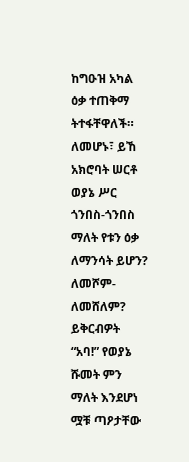ከግዑዝ አካል ዕቃ ተጠቅማ ትተፋቸዋለች። ለመሆኑ፣ ይኸ አክሮባት ሠርቶ ወያኔ ሥር ጎንበስ-ጎንበስ ማለት የቱን ዕቃ ለማንሳት ይሆን? ለመሾም-ለመሸለም? ይቅርብዎት “አባ!” የወያኔ ሹመት ምን ማለት እንደሆነ ሟቹ ጣዖታቸው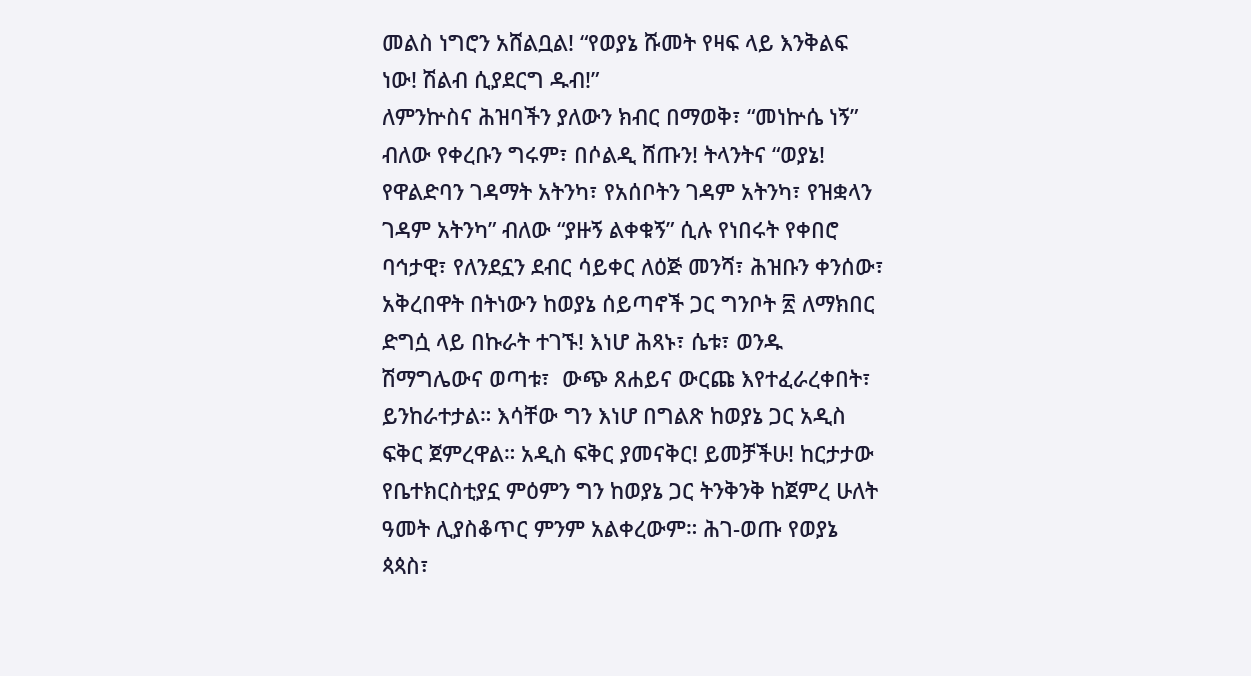መልስ ነግሮን አሸልቧል! “የወያኔ ሹመት የዛፍ ላይ እንቅልፍ ነው! ሽልብ ሲያደርግ ዱብ!”
ለምንኵስና ሕዝባችን ያለውን ክብር በማወቅ፣ “መነኵሴ ነኝ” ብለው የቀረቡን ግሩም፣ በሶልዲ ሸጡን! ትላንትና “ወያኔ! የዋልድባን ገዳማት አትንካ፣ የአሰቦትን ገዳም አትንካ፣ የዝቋላን ገዳም አትንካ” ብለው “ያዙኝ ልቀቁኝ” ሲሉ የነበሩት የቀበሮ ባኅታዊ፣ የለንደኗን ደብር ሳይቀር ለዕጅ መንሻ፣ ሕዝቡን ቀንሰው፣ አቅረበዋት በትነውን ከወያኔ ሰይጣኖች ጋር ግንቦት ፳ ለማክበር ድግሷ ላይ በኩራት ተገኙ! እነሆ ሕጻኑ፣ ሴቱ፣ ወንዱ ሽማግሌውና ወጣቱ፣  ውጭ ጸሐይና ውርጩ እየተፈራረቀበት፣ ይንከራተታል። እሳቸው ግን እነሆ በግልጽ ከወያኔ ጋር አዲስ ፍቅር ጀምረዋል። አዲስ ፍቅር ያመናቅር! ይመቻችሁ! ከርታታው የቤተክርስቲያኗ ምዕምን ግን ከወያኔ ጋር ትንቅንቅ ከጀምረ ሁለት ዓመት ሊያስቆጥር ምንም አልቀረውም። ሕገ-ወጡ የወያኔ ጳጳስ፣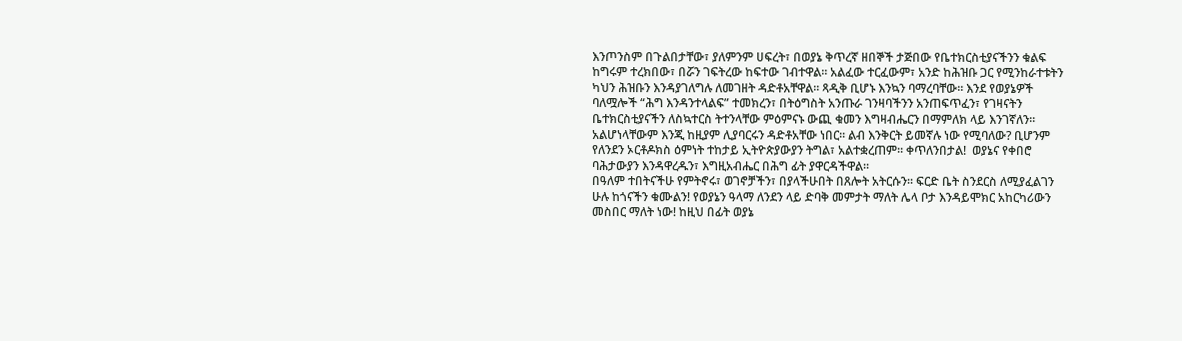እንጦንስም በጉልበታቸው፣ ያለምንም ሀፍረት፣ በወያኔ ቅጥረኛ ዘበኞች ታጅበው የቤተክርስቲያናችንን ቁልፍ ከግሩም ተረክበው፣ በሯን ገፍትረው ከፍተው ገብተዋል። አልፈው ተርፈውም፣ አንድ ከሕዝቡ ጋር የሚንከራተቱትን ካህን ሕዝቡን እንዳያገለግሉ ለመገዘት ዳድቶአቸዋል። ጻዲቅ ቢሆኑ እንኳን ባማረባቸው። እንደ የወያኔዎች ባለሟሎች “ሕግ እንዳንተላልፍ” ተመክረን፣ በትዕግስት አንጡራ ገንዛባችንን አንጠፍጥፈን፣ የገዛናትን ቤተክርስቲያናችን ለስኳተርስ ትተንላቸው ምዕምናኑ ውጪ ቁመን እግዛብሔርን በማምለክ ላይ እንገኛለን። አልሆነላቸውም እንጂ ከዚያም ሊያባርሩን ዳድቶአቸው ነበር። ልብ እንቅርት ይመኛሉ ነው የሚባለው? ቢሆንም የለንደን ኦርቶዶክስ ዕምነት ተከታይ ኢትዮጵያውያን ትግል፣ አልተቋረጠም። ቀጥለንበታል!  ወያኔና የቀበሮ ባሕታውያን እንዳዋረዱን፣ እግዚአብሔር በሕግ ፊት ያዋርዳችዋል።
በዓለም ተበትናችሁ የምትኖሩ፣ ወገኖቻችን፣ በያላችሁበት በጸሎት አትርሱን። ፍርድ ቤት ስንደርስ ለሚያፈልገን ሁሉ ከጎናችን ቁሙልን! የወያኔን ዓላማ ለንደን ላይ ድባቅ መምታት ማለት ሌላ ቦታ እንዳይሞክር አከርካሪውን መስበር ማለት ነው! ከዚህ በፊት ወያኔ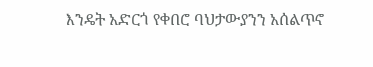እንዴት አድርጎ የቀበሮ ባህታውያንን አሰልጥኖ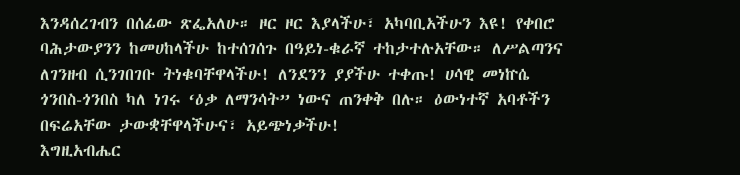እንዳሰረገብን በሰፊው ጽፌአለሁ። ዞር ዞር እያላችሁ፣ አካባቢአችሁን እዩ! የቀበሮ ባሕታውያንን ከመሀከላችሁ ከተሰገሰጉ በዓይነ-ቁራኛ ተከታተሉአቸው። ለሥልጣንና ለገንዘብ ሲንገበገቡ ትነቁባቸዋላችሁ! ለንደንን ያያችሁ ተቀጡ! ሀሳዊ መነኵሴ ጎንበስ-ጎንበስ ካለ ነገሩ ‘ዕቃ ለማንሳት” ነውና ጠንቀቅ በሉ። ዕውነተኛ አባቶችን በፍሬአቸው ታውቋቸዋላችሁና፣ አይጭነቃችሁ!
እግዚአብሔር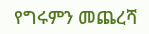የግሩምን መጨረሻ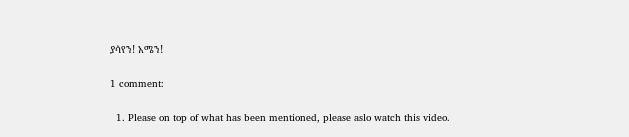ያሳየን! አሜን!

1 comment:

  1. Please on top of what has been mentioned, please aslo watch this video.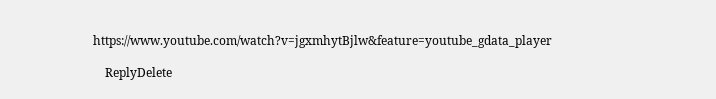https://www.youtube.com/watch?v=jgxmhytBjlw&feature=youtube_gdata_player

    ReplyDelete